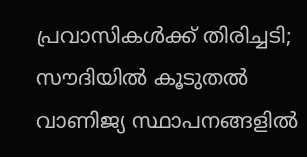പ്രവാസികള്‍ക്ക് തിരിച്ചടി; സൗദിയില്‍ കൂടുതൽ വാണിജ്യ സ്ഥാപനങ്ങളിൽ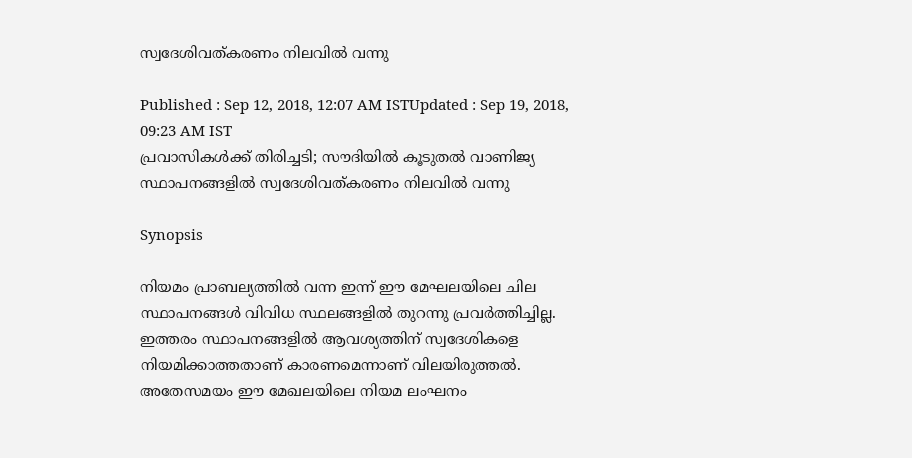സ്വദേശിവത്കരണം നിലവില്‍ വന്നു

Published : Sep 12, 2018, 12:07 AM ISTUpdated : Sep 19, 2018, 09:23 AM IST
പ്രവാസികള്‍ക്ക് തിരിച്ചടി; സൗദിയില്‍ കൂടുതൽ വാണിജ്യ സ്ഥാപനങ്ങളിൽ സ്വദേശിവത്കരണം നിലവില്‍ വന്നു

Synopsis

നിയമം പ്രാബല്യത്തിൽ വന്ന ഇന്ന് ഈ മേഘലയിലെ ചില സ്ഥാപനങ്ങള്‍ വിവിധ സ്ഥലങ്ങളിൽ തുറന്നു പ്രവർത്തിച്ചില്ല. ഇത്തരം സ്ഥാപനങ്ങളിൽ ആവശ്യത്തിന് സ്വദേശികളെ നിയമിക്കാത്തതാണ് കാരണമെന്നാണ് വിലയിരുത്തൽ. അതേസമയം ഈ മേഖലയിലെ നിയമ ലംഘനം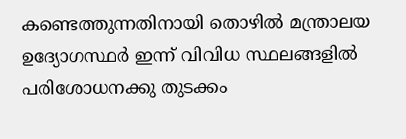കണ്ടെത്തുന്നതിനായി തൊഴില്‍ മന്ത്രാലയ ഉദ്യോഗസ്ഥര്‍ ഇന്ന് വിവിധ സ്ഥലങ്ങളിൽ പരിശോധനക്കു തുടക്കം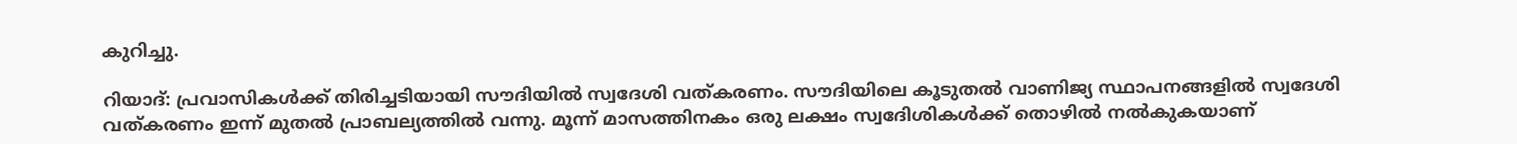കുറിച്ചു.

റിയാദ്: പ്രവാസികള്‍ക്ക് തിരിച്ചടിയായി സൗദിയില്‍ സ്വദേശി വത്കരണം. സൗദിയിലെ കൂടുതൽ വാണിജ്യ സ്ഥാപനങ്ങളിൽ സ്വദേശി വത്കരണം ഇന്ന് മുതൽ പ്രാബല്യത്തിൽ വന്നു. മൂന്ന് മാസത്തിനകം ഒരു ലക്ഷം സ്വദേിശികള്‍ക്ക് തൊഴിൽ നൽകുകയാണ്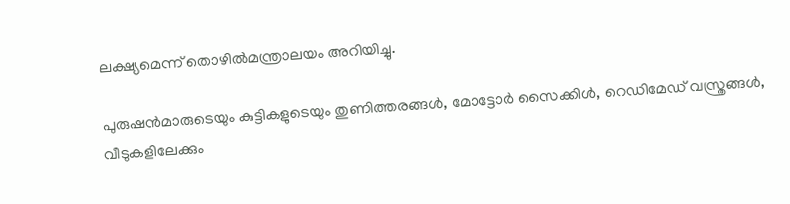ലക്ഷ്യമെന്ന് തൊഴില്‍മന്ത്രാലയം അറിയിച്ചു.

പുരുഷൻമാരുടെയും കുട്ടികളുടെയും തുണിത്തരങ്ങൾ, മോട്ടോര്‍ സൈക്കിള്‍, റെഡിമേഡ് വസ്ത്രങ്ങള്‍, വീടുകളിലേക്കും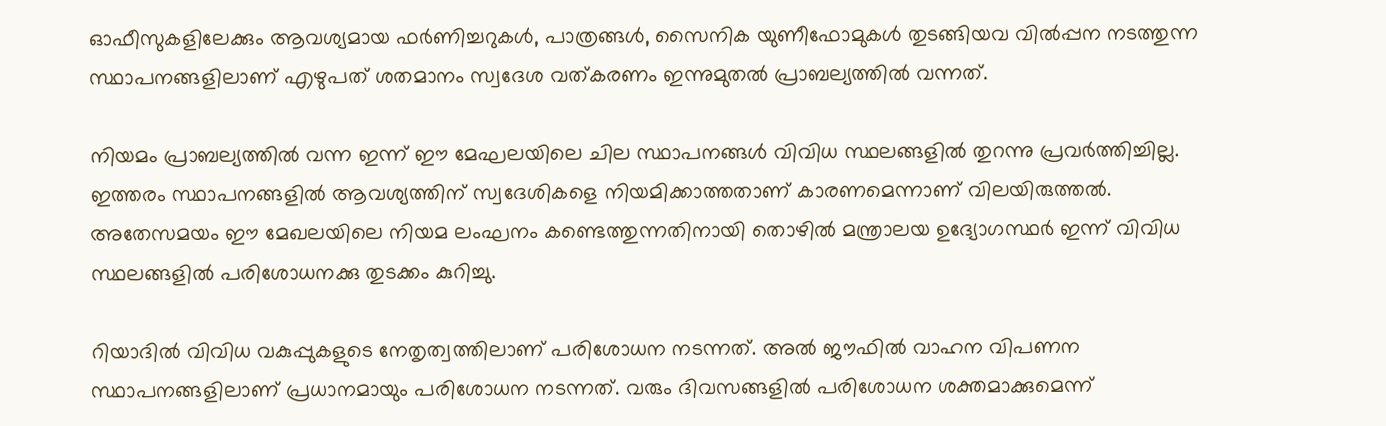ഓഫീസുകളിലേക്കും ആവശ്യമായ ഫർണിച്ചറുകൾ, പാത്രങ്ങള്‍, സൈനിക യുണീഫോമുകള്‍ തുടങ്ങിയവ വിൽപ്പന നടത്തുന്ന സ്ഥാപനങ്ങളിലാണ് എഴുപത് ശതമാനം സ്വദേശ വത്കരണം ഇന്നുമുതൽ പ്രാബല്യത്തിൽ വന്നത്.

നിയമം പ്രാബല്യത്തിൽ വന്ന ഇന്ന് ഈ മേഘലയിലെ ചില സ്ഥാപനങ്ങള്‍ വിവിധ സ്ഥലങ്ങളിൽ തുറന്നു പ്രവർത്തിച്ചില്ല. ഇത്തരം സ്ഥാപനങ്ങളിൽ ആവശ്യത്തിന് സ്വദേശികളെ നിയമിക്കാത്തതാണ് കാരണമെന്നാണ് വിലയിരുത്തൽ. അതേസമയം ഈ മേഖലയിലെ നിയമ ലംഘനം കണ്ടെത്തുന്നതിനായി തൊഴില്‍ മന്ത്രാലയ ഉദ്യോഗസ്ഥര്‍ ഇന്ന് വിവിധ സ്ഥലങ്ങളിൽ പരിശോധനക്കു തുടക്കം കുറിച്ചു.

റിയാദില്‍ വിവിധ വകുപ്പുകളുടെ നേതൃത്വത്തിലാണ് പരിശോധന നടന്നത്. അല്‍ ജൗഫില്‍ വാഹന വിപണന സ്ഥാപനങ്ങളിലാണ് പ്രധാനമായും പരിശോധന നടന്നത്. വരും ദിവസങ്ങളിൽ പരിശോധന ശക്തമാക്കുമെന്ന്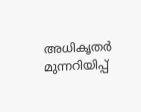അധികൃതർ മുന്നറിയിപ്പ്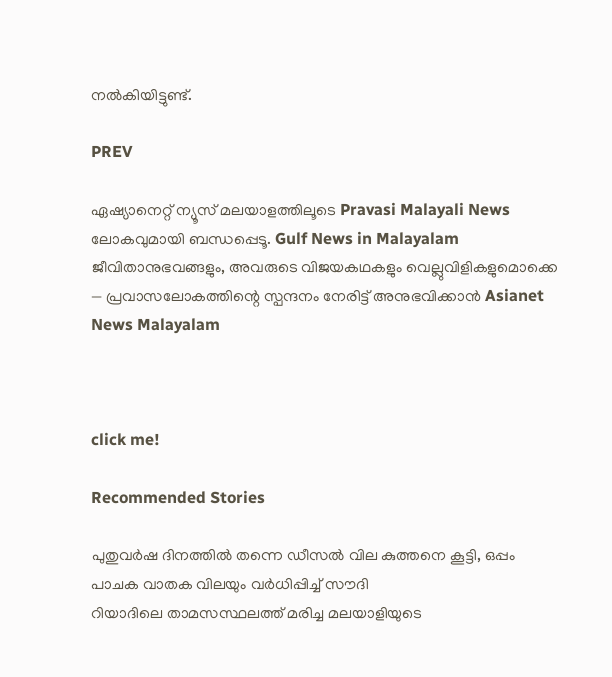നൽകിയിട്ടുണ്ട്.

PREV

ഏഷ്യാനെറ്റ് ന്യൂസ് മലയാളത്തിലൂടെ Pravasi Malayali News ലോകവുമായി ബന്ധപ്പെടൂ. Gulf News in Malayalam  ജീവിതാനുഭവങ്ങളും, അവരുടെ വിജയകഥകളും വെല്ലുവിളികളുമൊക്കെ — പ്രവാസലോകത്തിന്റെ സ്പന്ദനം നേരിട്ട് അനുഭവിക്കാൻ Asianet News Malayalam



click me!

Recommended Stories

പുതുവർഷ ദിനത്തിൽ തന്നെ ഡീസൽ വില കുത്തനെ കൂട്ടി, ഒപ്പം പാചക വാതക വിലയും വർധിപ്പിച്ച് സൗദി
റിയാദിലെ താമസസ്ഥലത്ത് മരിച്ച മലയാളിയുടെ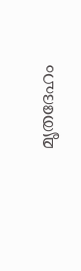മൃതദേഹം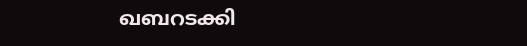ഖബറടക്കി